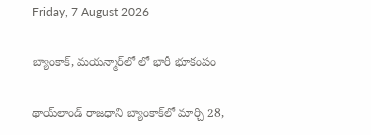Friday, 7 August 2026

బ్యాంకాక్, మయన్మార్‌లో లో భారీ భూకంపం

థాయ్‌లాండ్ రాజధాని బ్యాంకాక్‌లో మార్చి 28,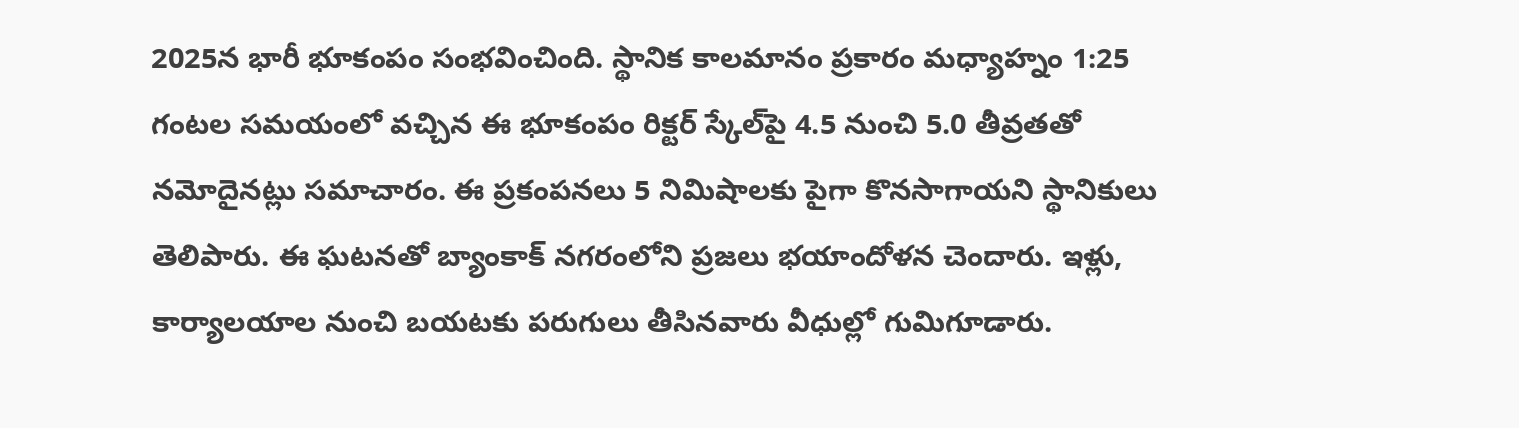2025న భారీ భూకంపం సంభవించింది. స్థానిక కాలమానం ప్రకారం మధ్యాహ్నం 1:25 గంటల సమయంలో వచ్చిన ఈ భూకంపం రిక్టర్ స్కేల్‌పై 4.5 నుంచి 5.0 తీవ్రతతో నమోదైనట్లు సమాచారం. ఈ ప్రకంపనలు 5 నిమిషాలకు పైగా కొనసాగాయని స్థానికులు తెలిపారు. ఈ ఘటనతో బ్యాంకాక్ నగరంలోని ప్రజలు భయాందోళన చెందారు. ఇళ్లు, కార్యాలయాల నుంచి బయటకు పరుగులు తీసినవారు వీధుల్లో గుమిగూడారు.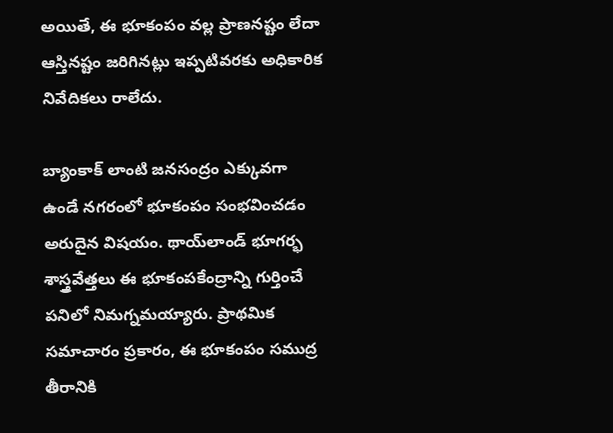అయితే, ఈ భూకంపం వల్ల ప్రాణనష్టం లేదా ఆస్తినష్టం జరిగినట్లు ఇప్పటివరకు అధికారిక నివేదికలు రాలేదు.

బ్యాంకాక్ లాంటి జనసంద్రం ఎక్కువగా ఉండే నగరంలో భూకంపం సంభవించడం అరుదైన విషయం. థాయ్‌లాండ్ భూగర్భ శాస్త్రవేత్తలు ఈ భూకంపకేంద్రాన్ని గుర్తించే పనిలో నిమగ్నమయ్యారు. ప్రాథమిక సమాచారం ప్రకారం, ఈ భూకంపం సముద్ర తీరానికి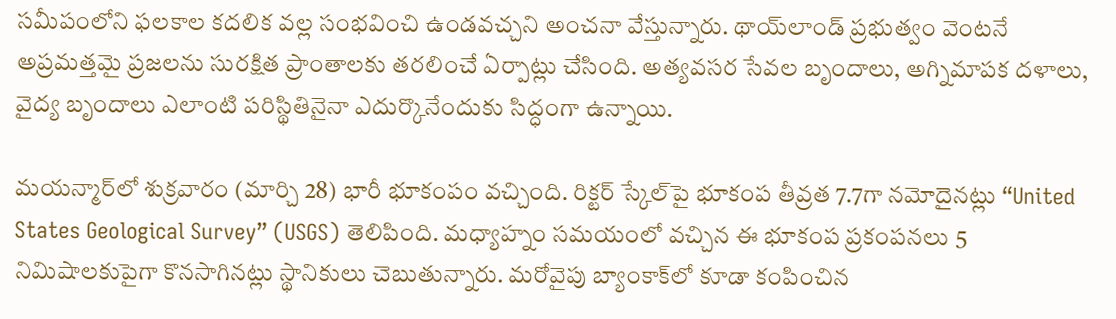సమీపంలోని ఫలకాల కదలిక వల్ల సంభవించి ఉండవచ్చని అంచనా వేస్తున్నారు. థాయ్‌లాండ్ ప్రభుత్వం వెంటనే అప్రమత్తమై ప్రజలను సురక్షిత ప్రాంతాలకు తరలించే ఏర్పాట్లు చేసింది. అత్యవసర సేవల బృందాలు, అగ్నిమాపక దళాలు, వైద్య బృందాలు ఎలాంటి పరిస్థితినైనా ఎదుర్కొనేందుకు సిద్ధంగా ఉన్నాయి.

మయన్మార్‌లో శుక్రవారం (మార్చి 28) భారీ భూకంపం వచ్చింది. రిక్టర్‌ స్కేల్‌పై భూకంప తీవ్రత 7.7గా నమోదైనట్లు “United States Geological Survey” (USGS) తెలిపింది. మధ్యాహ్నం సమయంలో వచ్చిన ఈ భూకంప ప్రకంపనలు 5 నిమిషాలకుపైగా కొనసాగినట్లు స్థానికులు చెబుతున్నారు. మరోవైపు బ్యాంకాక్‌లో కూడా కంపించిన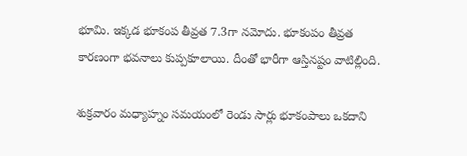భూమి. ఇక్కడ భూకంప తీవ్రత 7.3గా నమోదు. భూకంపం తీవ్రత కారణంగా భవనాలు కుప్పకూలాయి. దీంతో భారీగా ఆస్తినష్టం వాటిల్లింది.

శుక్రవారం మధ్యాహ్నం సమయంలో రెండు సార్లు భూకంపాలు ఒకదాని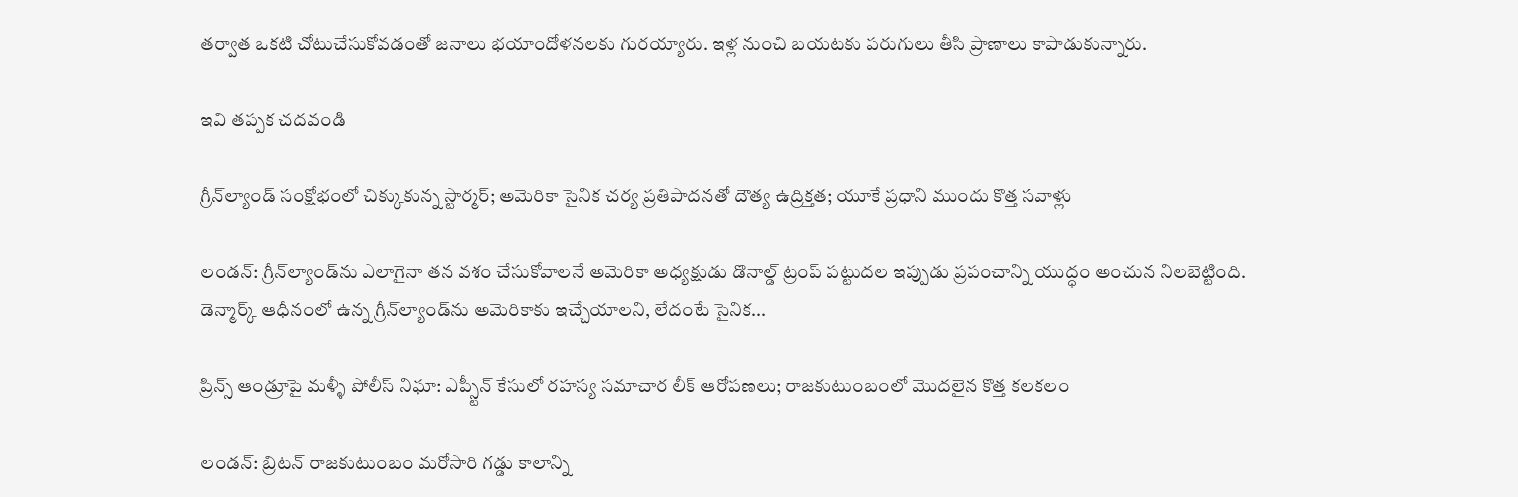తర్వాత ఒకటి చోటుచేసుకోవడంతో జనాలు భయాందోళనలకు గురయ్యారు. ఇళ్ల నుంచి బయటకు పరుగులు తీసి ప్రాణాలు కాపాడుకున్నారు.

ఇవి తప్పక చదవండి

గ్రీన్‌ల్యాండ్ సంక్షోభంలో చిక్కుకున్న స్టార్మర్; అమెరికా సైనిక చర్య ప్రతిపాదనతో దౌత్య ఉద్రిక్తత; యూకే ప్రధాని ముందు కొత్త సవాళ్లు

లండన్: గ్రీన్‌ల్యాండ్‌ను ఎలాగైనా తన వశం చేసుకోవాలనే అమెరికా అధ్యక్షుడు డొనాల్డ్ ట్రంప్ పట్టుదల ఇప్పుడు ప్రపంచాన్ని యుద్ధం అంచున నిలబెట్టింది. డెన్మార్క్ ఆధీనంలో ఉన్న గ్రీన్‌ల్యాండ్‌ను అమెరికాకు ఇచ్చేయాలని, లేదంటే సైనిక...

ప్రిన్స్ ఆండ్రూపై మళ్ళీ పోలీస్ నిఘా: ఎప్స్టీన్ కేసులో రహస్య సమాచార లీక్ ఆరోపణలు; రాజకుటుంబంలో మొదలైన కొత్త కలకలం

లండన్: బ్రిటన్ రాజకుటుంబం మరోసారి గడ్డు కాలాన్ని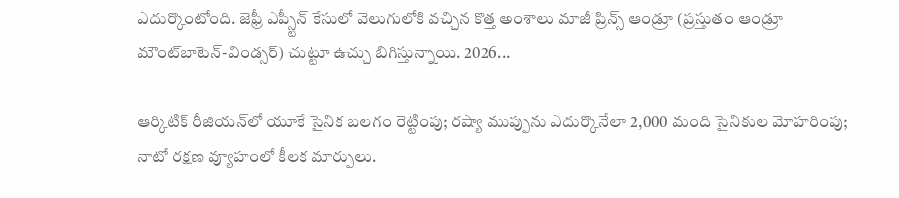ఎదుర్కొంటోంది. జెఫ్రీ ఎప్స్టీన్ కేసులో వెలుగులోకి వచ్చిన కొత్త అంశాలు మాజీ ప్రిన్స్ ఆండ్రూ (ప్రస్తుతం ఆండ్రూ మౌంట్‌బాటెన్-విండ్సర్) చుట్టూ ఉచ్చు బిగిస్తున్నాయి. 2026...

ఆర్కిటిక్ రీజియన్‌లో యూకే సైనిక బలగం రెట్టింపు; రష్యా ముప్పును ఎదుర్కొనేలా 2,000 మంది సైనికుల మోహరింపు; నాటో రక్షణ వ్యూహంలో కీలక మార్పులు.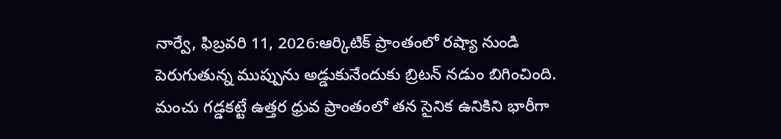నార్వే, ఫిబ్రవరి 11, 2026:ఆర్కిటిక్ ప్రాంతంలో రష్యా నుండి పెరుగుతున్న ముప్పును అడ్డుకునేందుకు బ్రిటన్ నడుం బిగించింది. మంచు గడ్డకట్టే ఉత్తర ధ్రువ ప్రాంతంలో తన సైనిక ఉనికిని భారీగా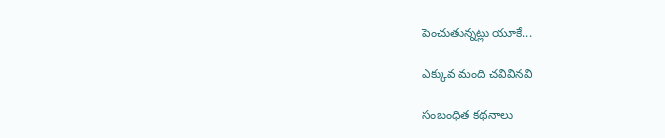పెంచుతున్నట్లు యూకే...

ఎక్కువ మంది చవివినవి

సంబంధిత కథనాలు